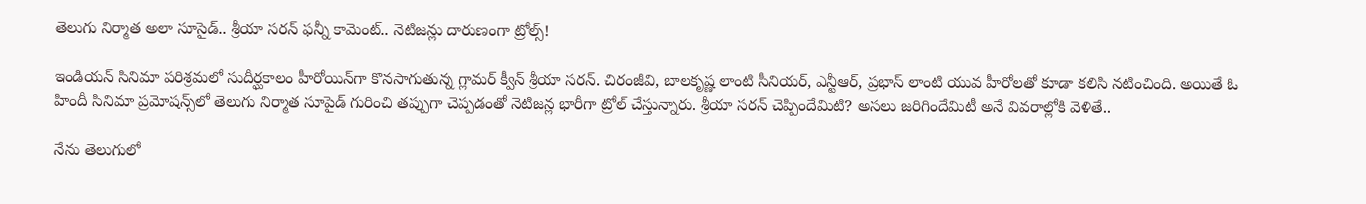తెలుగు నిర్మాత అలా సూసైడ్.. శ్రీయా సరన్‌ ఫన్నీ కామెంట్.. నెటిజన్లు దారుణంగా ట్రోల్స్!

ఇండియన్ సినిమా పరిశ్రమలో సుదీర్ఘకాలం హీరోయిన్‌గా కొనసాగుతున్న గ్లామర్ క్వీన్ శ్రీయా సరన్. చిరంజీవి, బాలకృష్ణ లాంటి సీనియర్, ఎన్టీఆర్, ప్రభాస్ లాంటి యువ హీరోలతో కూడా కలిసి నటించింది. అయితే ఓ హిందీ సినిమా ప్రమోషన్స్‌లో తెలుగు నిర్మాత సూపైడ్ గురించి తప్పుగా చెప్పడంతో నెటిజన్ల భారీగా ట్రోల్ చేస్తున్నారు. శ్రీయా సరన్ చెప్పిందేమిటి? అసలు జరిగిందేమిటీ అనే వివరాల్లోకి వెళితే..

నేను తెలుగులో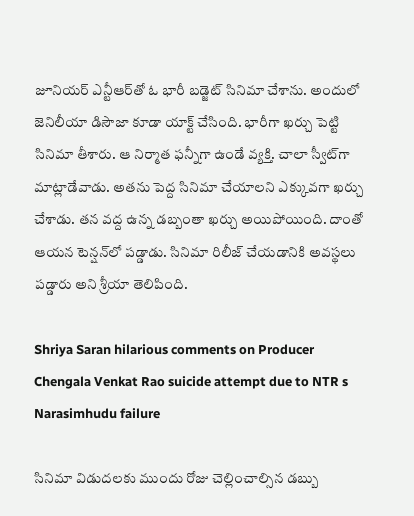జూనియర్ ఎన్టీఆర్‌తో ఓ భారీ బడ్జెట్ సినిమా చేశాను. అందులో జెనిలీయా డిసౌజా కూడా యాక్ట్ చేసింది. భారీగా ఖర్చు పెట్టి సినిమా తీశారు. ఆ నిర్మాత ఫన్నీగా ఉండే వ్యక్తి. చాలా స్వీట్‌గా మాట్లాడేవాడు. అతను పెద్ద సినిమా చేయాలని ఎక్కువగా ఖర్చు చేశాడు. తన వద్ద ఉన్న డబ్బంతా ఖర్చు అయిపోయింది. దాంతో ఆయన టెన్షన్‌లో పడ్డాడు. సినిమా రిలీజ్ చేయడానికి అవస్థలు పడ్డారు అని శ్రీయా తెలిపింది.

Shriya Saran hilarious comments on Producer Chengala Venkat Rao suicide attempt due to NTR s Narasimhudu failure

సినిమా విడుదలకు ముందు రోజు చెల్లించాల్సిన డబ్బు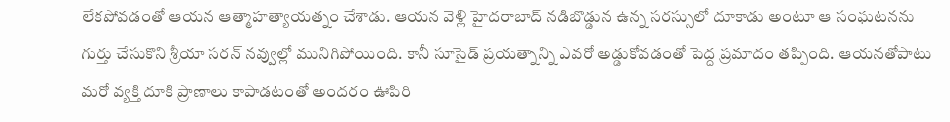లేకపోవడంతో ఆయన ఆత్మాహత్యాయత్నం చేశాడు. ఆయన వెళ్లి హైదరాబాద్ నడిబొడ్డున ఉన్న సరస్సులో దూకాడు అంటూ ఆ సంఘటనను గుర్తు చేసుకొని శ్రీయా సరన్ నవ్వుల్లో మునిగిపోయింది. కానీ సూసైడ్ ప్రయత్నాన్ని ఎవరో అడ్డుకోవడంతో పెద్ద ప్రమాదం తప్పింది. ఆయనతోపాటు మరో వ్యక్తి దూకి ప్రాణాలు కాపాడటంతో అందరం ఊపిరి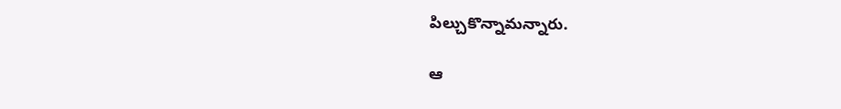పిల్చుకొన్నామన్నారు.

ఆ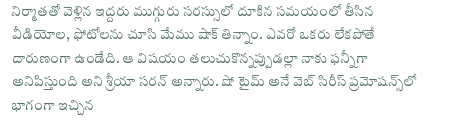నిర్మాతతో వెళ్లిన ఇద్దరు ముగ్గురు సరస్సులో దూకిన సమయంలో తీసిన వీడియోల, ఫోటోలను చూసి మేము షాక్ తిన్నాం. ఎవరో ఒకరు లేకపోతే దారుణంగా ఉండేది. ఆ విషయం తలుచుకొన్నప్పుడల్లా నాకు ఫన్నీగా అనిపిస్తుంది అని శ్రీయా సరన్ అన్నారు. షో టైమ్ అనే వెబ్ సిరీస్ ప్రమోషన్స్‌లో భాగంగా ఇచ్చిన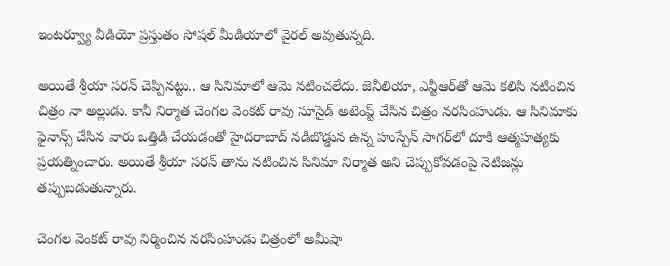ఇంటర్వ్యూ వీడియో ప్రస్తుతం సోషల్ మీడియాలో వైరల్ అవుతున్నది.

అయితే శ్రీయా సరన్ చెప్పినట్టు.. ఆ సినిమాలో ఆమె నటించలేదు. జెనీలియా, ఎన్టీఆర్‌తో ఆమె కలిసి నటించిన చిత్రం నా అల్లుడు. కానీ నిర్మాత చెంగల వెంకట్ రావు సూసైడ్ అటెంప్ట్ చేసిన చిత్రం నరసింహుడు. ఆ సినిమాకు ఫైనాన్స్ చేసిన వారు ఒత్తిడి చేయడంతో హైదరాబాద్ నడిబొడ్డున ఉన్న హుస్పేన్ సాగర్‌లో దూకి ఆత్మహత్యకు ప్రయత్నించారు. అయితే శ్రీయా సరన్ తాను నటించిన సినిమా నిర్మాత అని చెప్పుకోవడంపై నెటిజన్లు తప్పుబడుతున్నారు.

చెంగల వెంకట్ రావు నిర్మించిన నరసింహుడు చిత్రంలో అమీషా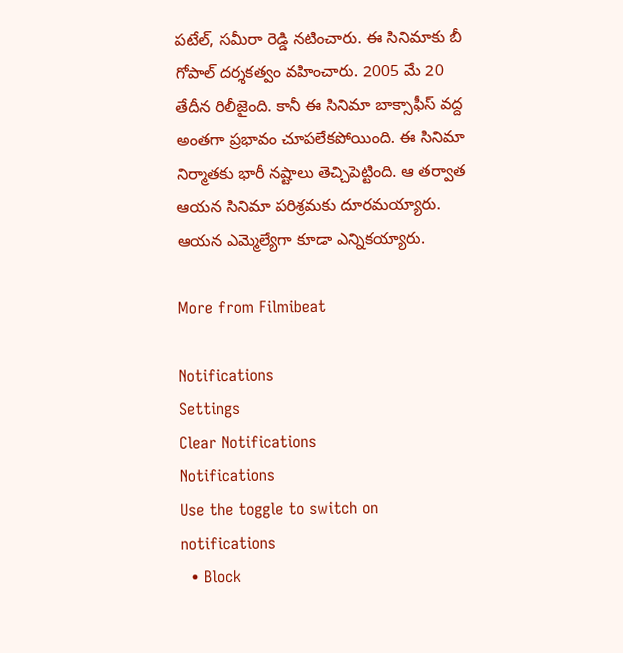పటేల్, సమీరా రెడ్డి నటించారు. ఈ సినిమాకు బీ గోపాల్ దర్శకత్వం వహించారు. 2005 మే 20 తేదీన రిలీజైంది. కానీ ఈ సినిమా బాక్సాఫీస్ వద్ద అంతగా ప్రభావం చూపలేకపోయింది. ఈ సినిమా నిర్మాతకు భారీ నష్టాలు తెచ్చిపెట్టింది. ఆ తర్వాత ఆయన సినిమా పరిశ్రమకు దూరమయ్యారు. ఆయన ఎమ్మెల్యేగా కూడా ఎన్నికయ్యారు.

More from Filmibeat

Notifications
Settings
Clear Notifications
Notifications
Use the toggle to switch on notifications
  • Block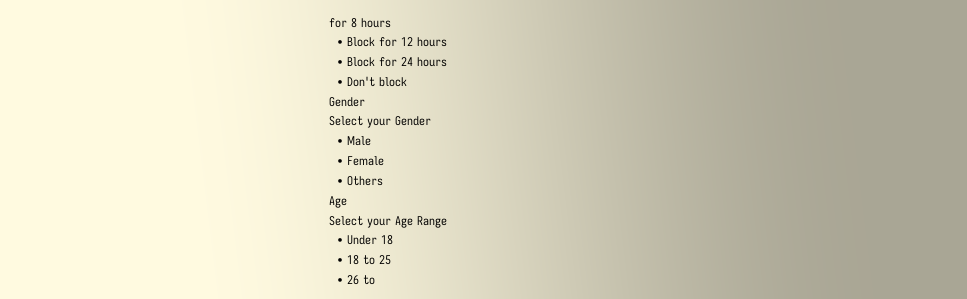for 8 hours
  • Block for 12 hours
  • Block for 24 hours
  • Don't block
Gender
Select your Gender
  • Male
  • Female
  • Others
Age
Select your Age Range
  • Under 18
  • 18 to 25
  • 26 to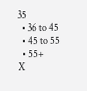35
  • 36 to 45
  • 45 to 55
  • 55+
X